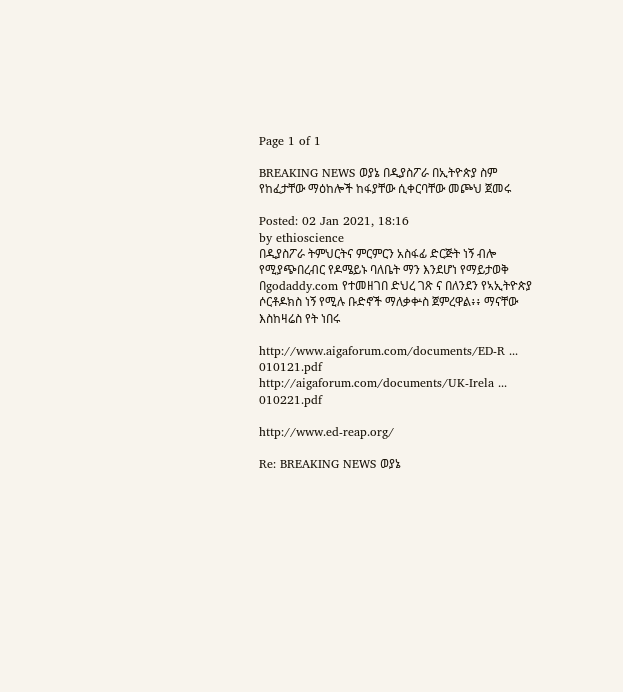Page 1 of 1

BREAKING NEWS ወያኔ በዲያስፖራ በኢትዮጵያ ስም የከፈታቸው ማዕከሎች ከፋያቸው ሲቀርባቸው መጮህ ጀመሩ

Posted: 02 Jan 2021, 18:16
by ethioscience
በዲያስፖራ ትምህርትና ምርምርን አስፋፊ ድርጅት ነኝ ብሎ የሚያጭበረብር የዶሜይኑ ባለቤት ማን እንደሆነ የማይታወቅ በgodaddy.com የተመዘገበ ድህረ ገጽ ና በለንደን የኣኢትዮጵያ ሶርቶዶክስ ነኝ የሚሉ ቡድኖች ማለቃቍስ ጀምረዋል፥፥ ማናቸው እስከዛሬስ የት ነበሩ

http://www.aigaforum.com/documents/ED-R ... 010121.pdf
http://aigaforum.com/documents/UK-Irela ... 010221.pdf

http://www.ed-reap.org/

Re: BREAKING NEWS ወያኔ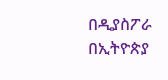በዲያስፖራ በኢትዮጵያ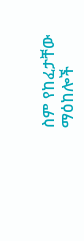ስም የከፈታቸው ማዕከሎች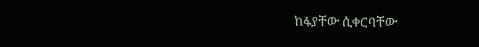ከፋያቸው ሲቀርባቸው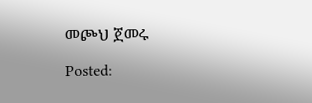መጮህ ጀመሩ

Posted: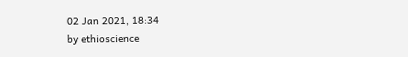02 Jan 2021, 18:34
by ethioscience